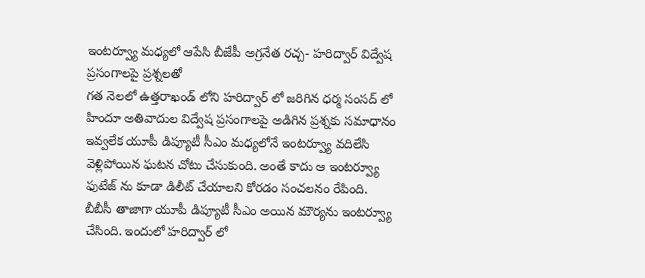ఇంటర్వ్యూ మధ్యలో ఆపేసి బీజేపీ అగ్రనేత రచ్చ- హరిద్వార్ విద్వేష ప్రసంగాలపై ప్రశ్నలతో
గత నెలలో ఉత్తరాఖండ్ లోని హరిద్వార్ లో జరిగిన ధర్మ సంసద్ లో హిందూ అతివాదుల విద్వేష ప్రసంగాలపై అడిగిన ప్రశ్నకు సమాధానం ఇవ్వలేక యూపీ డిప్యూటీ సీఎం మధ్యలోనే ఇంటర్వ్యూ వదిలేసి వెళ్లిపోయిన ఘటన చోటు చేసుకుంది. అంతే కాదు ఆ ఇంటర్వ్యూ ఫుటేజ్ ను కూడా డిలీట్ చేయాలని కోరడం సంచలనం రేపింది.
బీబీసీ తాజాగా యూపీ డిప్యూటీ సీఎం అయిన మౌర్యను ఇంటర్వ్యూ చేసింది. ఇందులో హరిద్వార్ లో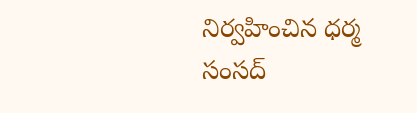నిర్వహించిన ధర్మ సంసద్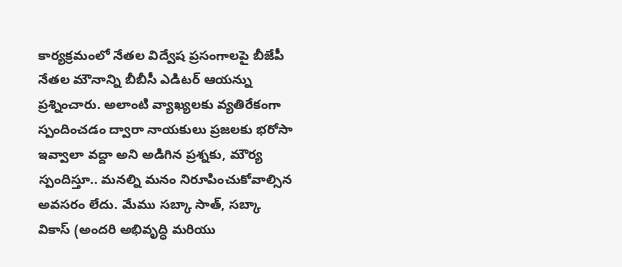కార్యక్రమంలో నేతల విద్వేష ప్రసంగాలపై బీజేపీ నేతల మౌనాన్ని బీబీసీ ఎడిటర్ ఆయన్ను ప్రశ్నించారు. అలాంటి వ్యాఖ్యలకు వ్యతిరేకంగా స్పందించడం ద్వారా నాయకులు ప్రజలకు భరోసా ఇవ్వాలా వద్దా అని అడిగిన ప్రశ్నకు, మౌర్య స్పందిస్తూ.. మనల్ని మనం నిరూపించుకోవాల్సిన అవసరం లేదు. మేము సబ్కా సాత్, సబ్కా వికాస్ (అందరి అభివృద్ధి మరియు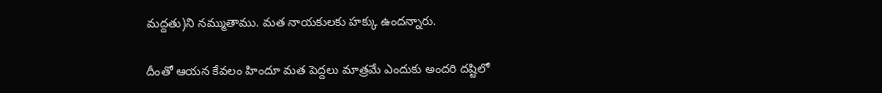మద్దతు)ని నమ్ముతాము. మత నాయకులకు హక్కు ఉందన్నారు.

దీంతో ఆయన కేవలం హిందూ మత పెద్దలు మాత్రమే ఎందుకు అందరి దష్టిలో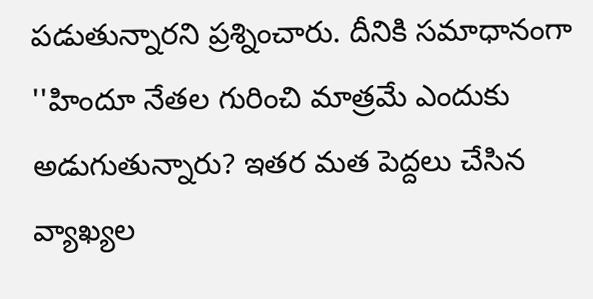పడుతున్నారని ప్రశ్నించారు. దీనికి సమాధానంగా ''హిందూ నేతల గురించి మాత్రమే ఎందుకు అడుగుతున్నారు? ఇతర మత పెద్దలు చేసిన వ్యాఖ్యల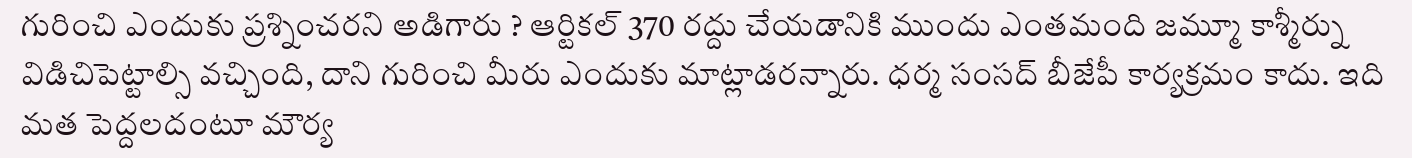గురించి ఎందుకు ప్రశ్నించరని అడిగారు ? ఆర్టికల్ 370 రద్దు చేయడానికి ముందు ఎంతమంది జమ్మూ కాశ్మీర్ను విడిచిపెట్టాల్సి వచ్చింది, దాని గురించి మీరు ఎందుకు మాట్లాడరన్నారు. ధర్మ సంసద్ బీజేపీ కార్యక్రమం కాదు. ఇది మత పెద్దలదంటూ మౌర్య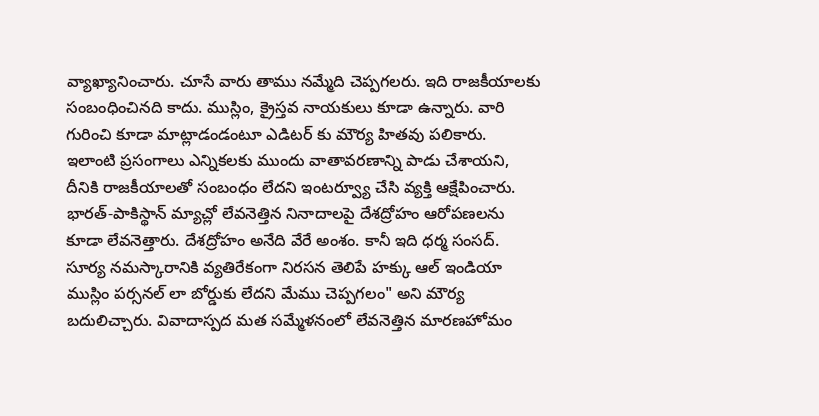వ్యాఖ్యానించారు. చూసే వారు తాము నమ్మేది చెప్పగలరు. ఇది రాజకీయాలకు సంబంధించినది కాదు. ముస్లిం, క్రైస్తవ నాయకులు కూడా ఉన్నారు. వారి గురించి కూడా మాట్లాడండంటూ ఎడిటర్ కు మౌర్య హితవు పలికారు.
ఇలాంటి ప్రసంగాలు ఎన్నికలకు ముందు వాతావరణాన్ని పాడు చేశాయని, దీనికి రాజకీయాలతో సంబంధం లేదని ఇంటర్వ్యూ చేసి వ్యక్తి ఆక్షేపించారు. భారత్-పాకిస్థాన్ మ్యాచ్లో లేవనెత్తిన నినాదాలపై దేశద్రోహం ఆరోపణలను కూడా లేవనెత్తారు. దేశద్రోహం అనేది వేరే అంశం. కానీ ఇది ధర్మ సంసద్. సూర్య నమస్కారానికి వ్యతిరేకంగా నిరసన తెలిపే హక్కు ఆల్ ఇండియా ముస్లిం పర్సనల్ లా బోర్డుకు లేదని మేము చెప్పగలం" అని మౌర్య బదులిచ్చారు. వివాదాస్పద మత సమ్మేళనంలో లేవనెత్తిన మారణహోమం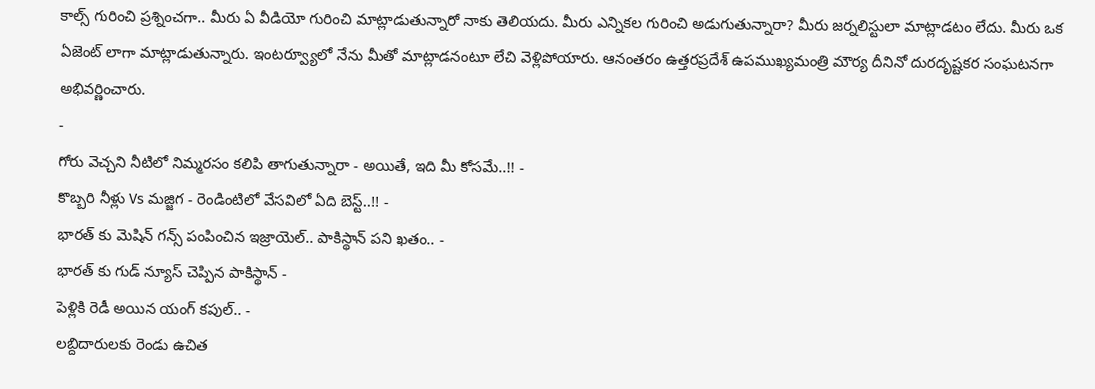కాల్స్ గురించి ప్రశ్నించగా.. మీరు ఏ వీడియో గురించి మాట్లాడుతున్నారో నాకు తెలియదు. మీరు ఎన్నికల గురించి అడుగుతున్నారా? మీరు జర్నలిస్టులా మాట్లాడటం లేదు. మీరు ఒక ఏజెంట్ లాగా మాట్లాడుతున్నారు. ఇంటర్వ్యూలో నేను మీతో మాట్లాడనంటూ లేచి వెళ్లిపోయారు. ఆనంతరం ఉత్తరప్రదేశ్ ఉపముఖ్యమంత్రి మౌర్య దీనినో దురదృష్టకర సంఘటనగా అభివర్ణించారు.
-
గోరు వెచ్చని నీటిలో నిమ్మరసం కలిపి తాగుతున్నారా - అయితే, ఇది మీ కోసమే..!! -
కొబ్బరి నీళ్లు Vs మజ్జిగ - రెండింటిలో వేసవిలో ఏది బెస్ట్..!! -
భారత్ కు మెషిన్ గన్స్ పంపించిన ఇజ్రాయెల్.. పాకిస్థాన్ పని ఖతం.. -
భారత్ కు గుడ్ న్యూస్ చెప్పిన పాకిస్థాన్ -
పెళ్లికి రెడీ అయిన యంగ్ కపుల్.. -
లబ్దిదారులకు రెండు ఉచిత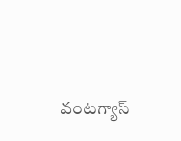వంటగ్యాస్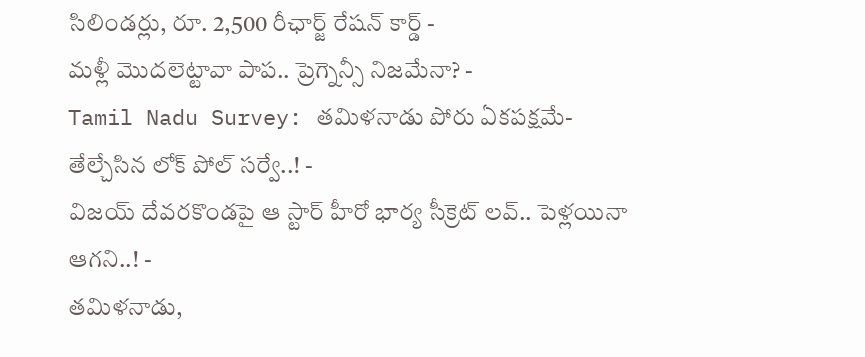సిలిండర్లు, రూ. 2,500 రీఛార్జ్ రేషన్ కార్డ్ -
మళ్లీ మొదలెట్టావా పాప.. ప్రెగ్నెన్సీ నిజమేనా? -
Tamil Nadu Survey: తమిళనాడు పోరు ఏకపక్షమే- తేల్చేసిన లోక్ పోల్ సర్వే..! -
విజయ్ దేవరకొండపై ఆ స్టార్ హీరో భార్య సీక్రెట్ లవ్.. పెళ్లయినా ఆగని..! -
తమిళనాడు,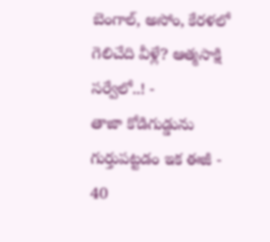బెంగాల్, అసోం, కేరళలో గెలిచేది వీళ్లే? ఆత్మసాక్షి సర్వేలో..! -
తాజా కోడిగుడ్డును గుర్తుపట్టడం ఇక ఈజీ -
40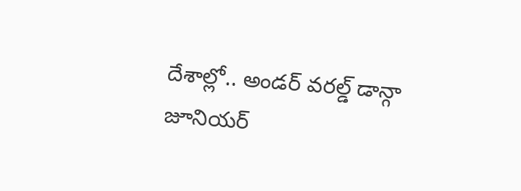దేశాల్లో.. అండర్ వరల్డ్ డాన్గా జూనియర్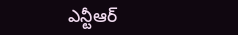ఎన్టీఆర్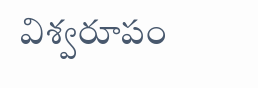విశ్వరూపం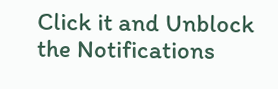Click it and Unblock the Notifications